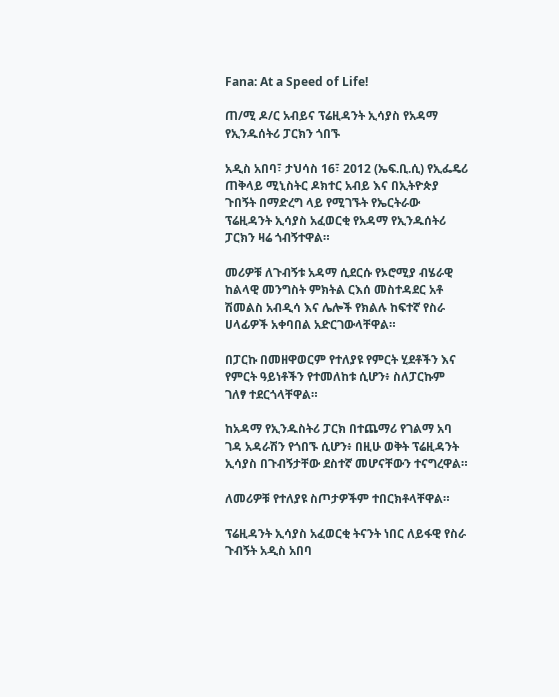Fana: At a Speed of Life!

ጠ/ሚ ዶ/ር አብይና ፕሬዚዳንት ኢሳያስ የአዳማ የኢንዱሰትሪ ፓርክን ጎበኙ

አዲስ አበባ፣ ታህሳስ 16፣ 2012 (ኤፍ.ቢ.ሲ) የኢፌዴሪ ጠቅላይ ሚኒስትር ዶክተር አብይ እና በኢትዮጵያ ጉበኝት በማድረግ ላይ የሚገኙት የኤርትራው ፕሬዚዳንት ኢሳያስ አፈወርቂ የአዳማ የኢንዱሰትሪ ፓርክን ዛሬ ጎብኝተዋል።

መሪዎቹ ለጉብኝቱ አዳማ ሲደርሱ የኦሮሚያ ብሄራዊ ከልላዊ መንግስት ምክትል ርእሰ መስተዳደር አቶ ሽመልስ አብዲሳ እና ሌሎች የክልሉ ከፍተኛ የስራ ሀላፊዎች አቀባበል አድርገውላቸዋል።

በፓርኩ በመዘዋወርም የተለያዩ የምርት ሂደቶችን እና የምርት ዓይነቶችን የተመለከቱ ሲሆን፥ ስለፓርኩም ገለፃ ተደርጎላቸዋል።

ከአዳማ የኢንዱስትሪ ፓርክ በተጨማሪ የገልማ አባ ገዳ አዳራሽን የጎበኙ ሲሆን፥ በዚሁ ወቅት ፕሬዚዳንት ኢሳያስ በጉብኝታቸው ደስተኛ መሆናቸውን ተናግረዋል።

ለመሪዎቹ የተለያዩ ስጦታዎችም ተበርክቶላቸዋል።

ፕሬዚዳንት ኢሳያስ አፈወርቂ ትናንት ነበር ለይፋዊ የስራ ጉብኝት አዲስ አበባ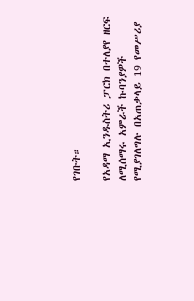የገቡት።

የአዳማ ኢንዱስትሪ ፓርክ በተለያየ ዘርፍ ለሚሰማሩ አምራች ኩባንያዎች የሚያገለግሉ በአጠቃላይ 19 የመሥሪያ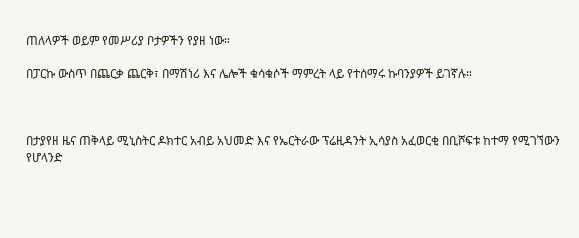ጠለላዎች ወይም የመሥሪያ ቦታዎችን የያዘ ነው።

በፓርኩ ውስጥ በጨርቃ ጨርቅ፣ በማሽነሪ እና ሌሎች ቁሳቁሶች ማምረት ላይ የተሰማሩ ኩባንያዎች ይገኛሉ።



በታያየዘ ዜና ጠቅላይ ሚኒስትር ዶክተር አብይ አህመድ እና የኤርትራው ፕሬዚዳንት ኢሳያስ አፈወርቂ በቢሾፍቱ ከተማ የሚገኘውን የሆላንድ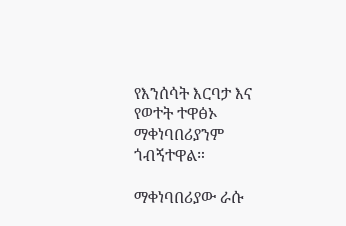የእንሰሳት እርባታ እና የወተት ተዋፅኦ ማቀነባበሪያንም ጎብኝተዋል።

ማቀነባበሪያው ራሱ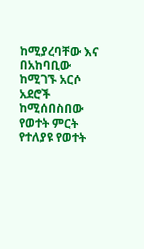ከሚያረባቸው እና በአከባቢው ከሚገኙ አርሶ አደሮች ከሚሰበስበው የወተት ምርት የተለያዩ የወተት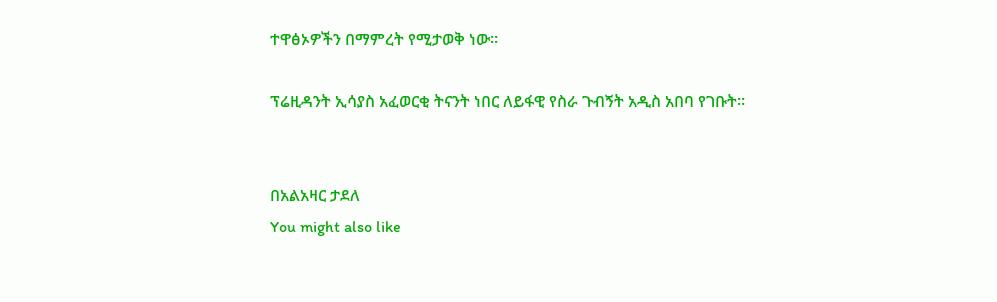ተዋፅኦዎችን በማምረት የሚታወቅ ነው።

ፕሬዚዳንት ኢሳያስ አፈወርቂ ትናንት ነበር ለይፋዊ የስራ ጉብኝት አዲስ አበባ የገቡት።


በአልአዛር ታደለ
You might also like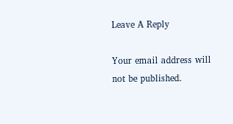Leave A Reply

Your email address will not be published.